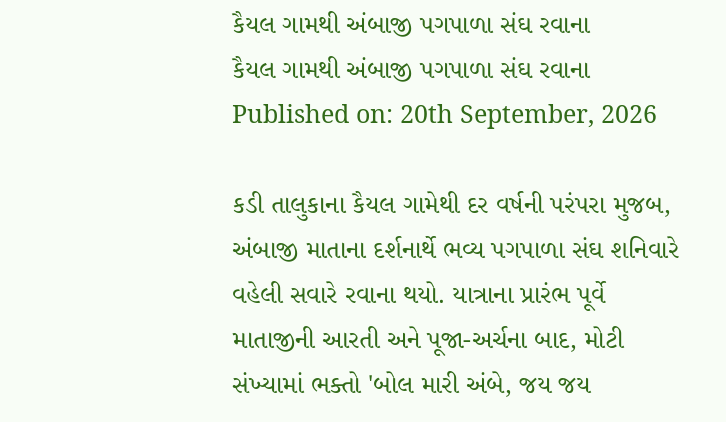કૈયલ ગામથી અંબાજી પગપાળા સંઘ રવાના
કૈયલ ગામથી અંબાજી પગપાળા સંઘ રવાના
Published on: 20th September, 2026

કડી તાલુકાના કૈયલ ગામેથી દર વર્ષની પરંપરા મુજબ, અંબાજી માતાના દર્શનાર્થે ભવ્ય પગપાળા સંઘ શનિવારે વહેલી સવારે રવાના થયો. યાત્રાના પ્રારંભ પૂર્વે માતાજીની આરતી અને પૂજા-અર્ચના બાદ, મોટી સંખ્યામાં ભક્તો 'બોલ મારી અંબે, જય જય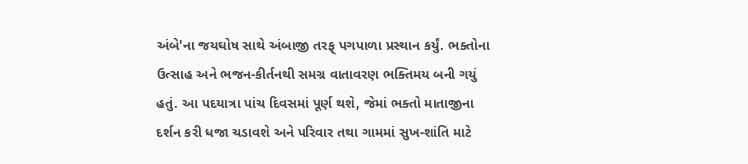અંબે'ના જયઘોષ સાથે અંબાજી તરફ્ પગપાળા પ્રસ્થાન કર્યું. ભક્તોના ઉત્સાહ અને ભજન-કીર્તનથી સમગ્ર વાતાવરણ ભક્તિમય બની ગયું હતું. આ પદયાત્રા પાંચ દિવસમાં પૂર્ણ થશે, જેમાં ભક્તો માતાજીના દર્શન કરી ધજા ચડાવશે અને પરિવાર તથા ગામમાં સુખ-શાંતિ માટે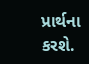પ્રાર્થના કરશે.